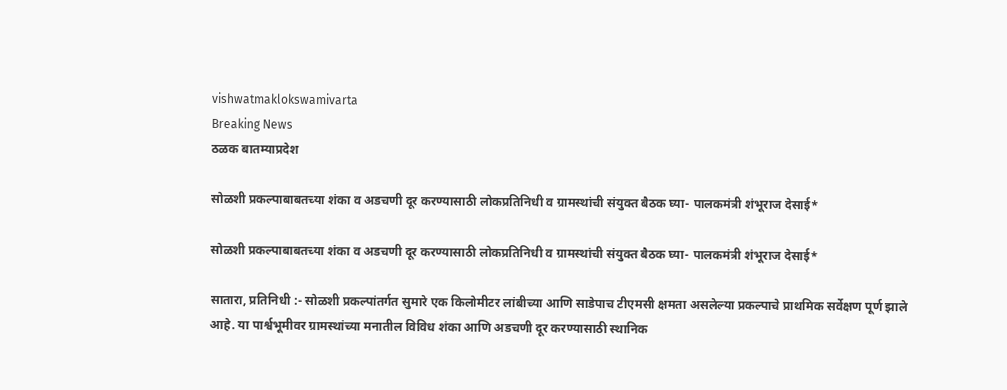vishwatmaklokswamivarta
Breaking News
ठळक बातम्याप्रदेश

सोळशी प्रकल्पाबाबतच्या शंका व अडचणी दूर करण्यासाठी लोकप्रतिनिधी व ग्रामस्थांची संयुक्त बैठक घ्या- पालकमंत्री शंभूराज देसाई*

सोळशी प्रकल्पाबाबतच्या शंका व अडचणी दूर करण्यासाठी लोकप्रतिनिधी व ग्रामस्थांची संयुक्त बैठक घ्या- पालकमंत्री शंभूराज देसाई*

सातारा, प्रतिनिधी :- सोळशी प्रकल्पांतर्गत सुमारे एक किलोमीटर लांबीच्या आणि साडेपाच टीएमसी क्षमता असलेल्या प्रकल्पाचे प्राथमिक सर्वेक्षण पूर्ण झाले आहे. या पार्श्वभूमीवर ग्रामस्थांच्या मनातील विविध शंका आणि अडचणी दूर करण्यासाठी स्थानिक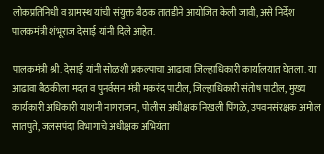लोकप्रतिनिधी व ग्रामस्थ यांची संयुक्त बैठक तातडीने आयोजित केली जावी, असे निर्देश पालकमंत्री शंभूराज देसाई यांनी दिले आहेत.

पालकमंत्री श्री. देसाई यांनी सोळशी प्रकल्पाचा आढावा जिल्हाधिकारी कार्यालयात घेतला. या आढावा बैठकीला मदत व पुनर्वसन मंत्री मकरंद पाटील, जिल्हाधिकारी संतोष पाटील, मुख्य कार्यकारी अधिकारी याशनी नागराजन, पोलीस अधीक्षक निखली पिंगळे, उपवनसंरक्षक अमोल सातपुते, जलसपंदा विभागाचे अधीक्षक अभियंता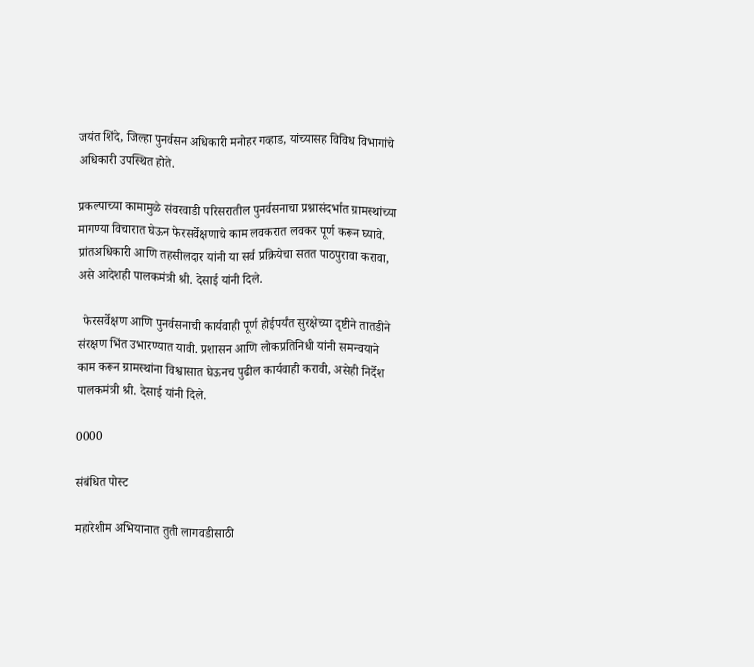जयंत शिंदे, जिल्हा पुनर्वसन अधिकारी मनोहर गव्हाड, यांच्यासह विविध विभागांचे अधिकारी उपस्थित होते.

प्रकल्पाच्या कामामुळे संवरवाडी परिसरातील पुनर्वसनाचा प्रश्नासंदर्भात ग्रामस्थांच्या मागण्या विचारात घेऊन फेरसर्वेक्षणाचे काम लवकरात लवकर पूर्ण करून घ्यावे. प्रांतअधिकारी आणि तहसीलदार यांनी या सर्व प्रक्रियेचा सतत पाठपुरावा करावा, असे आदेशही पालकमंत्री श्री. देसाई यांनी दिले.

  फेरसर्वेक्षण आणि पुनर्वसनाची कार्यवाही पूर्ण होईपर्यंत सुरक्षेच्या दृष्टीने तातडीने संरक्षण भिंत उभारण्यात यावी. प्रशासन आणि लोकप्रतिनिधी यांनी समन्वयाने काम करून ग्रामस्थांना विश्वासात घेऊनच पुढील कार्यवाही करावी, असेही निर्देश पालकमंत्री श्री. देसाई यांनी दिले.

0000

संबंधित पोस्ट

महारेशीम अभियानात तुती लागवडीसाठी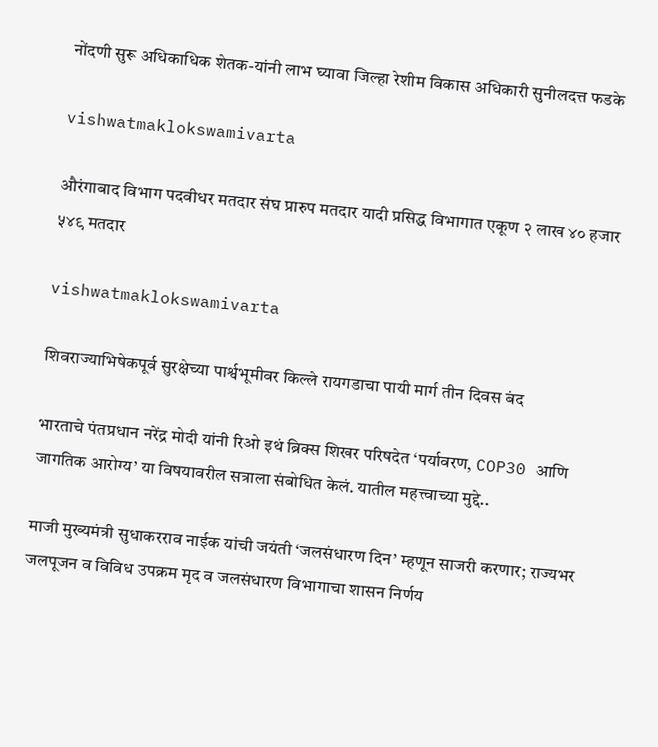नोंदणी सुरू अधिकाधिक शेतक-यांनी लाभ घ्यावा जिल्हा रेशीम विकास अधिकारी सुनीलदत्त फडके

vishwatmaklokswamivarta

औरंगाबाद विभाग पदवीधर मतदार संघ प्रारुप मतदार यादी प्रसिद्ध विभागात एकूण २ लाख ४० हजार ५४९ मतदार

vishwatmaklokswamivarta

शिवराज्याभिषेकपूर्व सुरक्षेच्या पार्श्वभूमीवर किल्ले रायगडाचा पायी मार्ग तीन दिवस बंद

भारताचे पंतप्रधान नरेंद्र मोदी यांनी रिओ इथं ब्रिक्स शिखर परिषदेत ‘पर्यावरण, COP30 आणि जागतिक आरोग्य’ या विषयावरील सत्राला संबोधित केलं. यातील महत्त्वाच्या मुद्दे..

माजी मुख्यमंत्री सुधाकरराव नाईक यांची जयंती ‘जलसंधारण दिन’ म्हणून साजरी करणार; राज्यभर जलपूजन व विविध उपक्रम मृद व जलसंधारण विभागाचा शासन निर्णय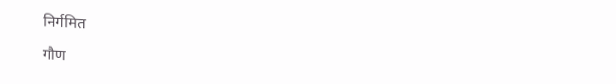निर्गमित

गौण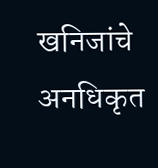खनिजांचे अनधिकृत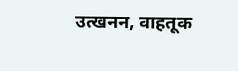उत्खनन, वाहतूक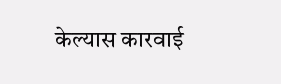केल्यास कारवाई